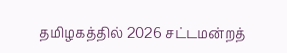தமிழகத்தில் 2026 சட்டமன்றத்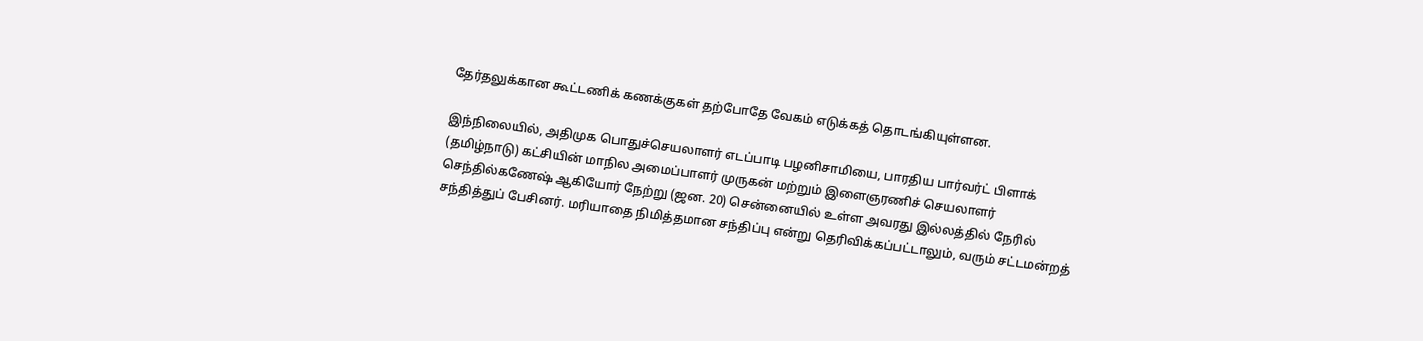தேர்தலுக்கான கூட்டணிக் கணக்குகள் தற்போதே வேகம் எடுக்கத் தொடங்கியுள்ளன.

இந்நிலையில், அதிமுக பொதுச்செயலாளர் எடப்பாடி பழனிசாமியை, பாரதிய பார்வர்ட் பிளாக் (தமிழ்நாடு) கட்சியின் மாநில அமைப்பாளர் முருகன் மற்றும் இளைஞரணிச் செயலாளர் செந்தில்கணேஷ் ஆகியோர் நேற்று (ஜன. 20) சென்னையில் உள்ள அவரது இல்லத்தில் நேரில் சந்தித்துப் பேசினர். மரியாதை நிமித்தமான சந்திப்பு என்று தெரிவிக்கப்பட்டாலும், வரும் சட்டமன்றத்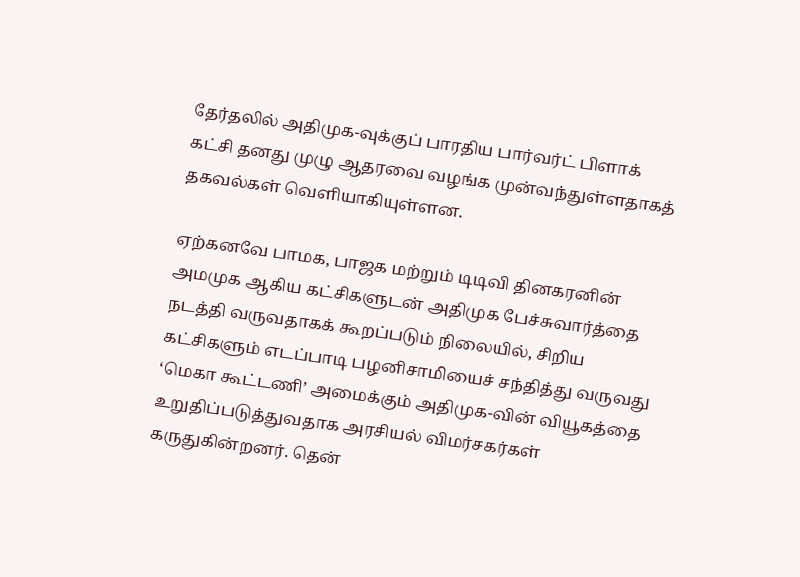தேர்தலில் அதிமுக-வுக்குப் பாரதிய பார்வர்ட் பிளாக் கட்சி தனது முழு ஆதரவை வழங்க முன்வந்துள்ளதாகத் தகவல்கள் வெளியாகியுள்ளன.

ஏற்கனவே பாமக, பாஜக மற்றும் டிடிவி தினகரனின் அமமுக ஆகிய கட்சிகளுடன் அதிமுக பேச்சுவார்த்தை நடத்தி வருவதாகக் கூறப்படும் நிலையில், சிறிய கட்சிகளும் எடப்பாடி பழனிசாமியைச் சந்தித்து வருவது ‘மெகா கூட்டணி’ அமைக்கும் அதிமுக-வின் வியூகத்தை உறுதிப்படுத்துவதாக அரசியல் விமர்சகர்கள் கருதுகின்றனர். தென்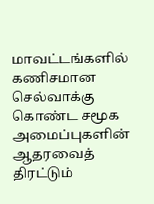மாவட்டங்களில் கணிசமான செல்வாக்கு கொண்ட சமூக அமைப்புகளின் ஆதரவைத் திரட்டும்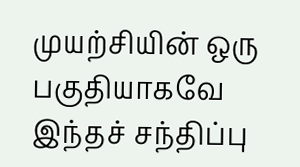முயற்சியின் ஒரு பகுதியாகவே இந்தச் சந்திப்பு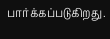பார்க்கப்படுகிறது.